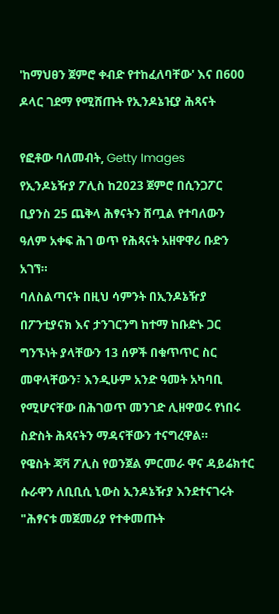'ከማህፀን ጀምሮ ቀብድ የተከፈለባቸው' እና በ600 ዶላር ገደማ የሚሸጡት የኢንዶኔዢያ ሕጻናት

የፎቶው ባለመብት, Getty Images
የኢንዶኔዥያ ፖሊስ ከ2023 ጀምሮ በሲንጋፖር ቢያንስ 25 ጨቅላ ሕፃናትን ሸጧል የተባለውን ዓለም አቀፍ ሕገ ወጥ የሕጻናት አዘዋዋሪ ቡድን አገኘ።
ባለስልጣናት በዚህ ሳምንት በኢንዶኔዥያ በፖንቲያናክ እና ታንገርንግ ከተማ ከቡድኑ ጋር ግንኙነት ያላቸውን 13 ሰዎች በቁጥጥር ስር መዋላቸውን፣ እንዲሁም አንድ ዓመት አካባቢ የሚሆናቸው በሕገወጥ መንገድ ሊዘዋወሩ የነበሩ ስድስት ሕጻናትን ማዳናቸውን ተናግረዋል።
የዌስት ጃቫ ፖሊስ የወንጀል ምርመራ ዋና ዳይሬክተር ሱራዋን ለቢቢሲ ኒውስ ኢንዶኔዥያ እንደተናገሩት "ሕፃናቱ መጀመሪያ የተቀመጡት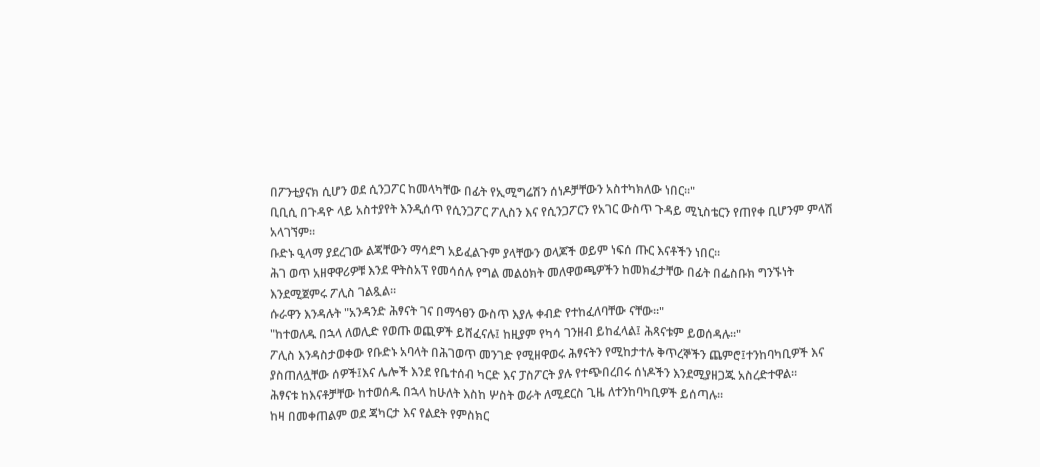በፖንቲያናክ ሲሆን ወደ ሲንጋፖር ከመላካቸው በፊት የኢሚግሬሽን ሰነዶቻቸውን አስተካክለው ነበር።"
ቢቢሲ በጉዳዮ ላይ አስተያየት እንዲሰጥ የሲንጋፖር ፖሊስን እና የሲንጋፖርን የአገር ውስጥ ጉዳይ ሚኒስቴርን የጠየቀ ቢሆንም ምላሽ አላገኘም።
ቡድኑ ዒላማ ያደረገው ልጃቸውን ማሳደግ አይፈልጉም ያላቸውን ወላጆች ወይም ነፍሰ ጡር እናቶችን ነበር።
ሕገ ወጥ አዘዋዋሪዎቹ እንደ ዋትስአፕ የመሳሰሉ የግል መልዕክት መለዋወጫዎችን ከመክፈታቸው በፊት በፌስቡክ ግንኙነት እንደሚጀምሩ ፖሊስ ገልጿል።
ሱራዋን እንዳሉት "አንዳንድ ሕፃናት ገና በማኅፀን ውስጥ እያሉ ቀብድ የተከፈለባቸው ናቸው።"
"ከተወለዱ በኋላ ለወሊድ የወጡ ወጪዎች ይሸፈናሉ፤ ከዚያም የካሳ ገንዘብ ይከፈላል፤ ሕጻናቱም ይወሰዳሉ።"
ፖሊስ እንዳስታወቀው የቡድኑ አባላት በሕገወጥ መንገድ የሚዘዋወሩ ሕፃናትን የሚከታተሉ ቅጥረኞችን ጨምሮ፤ተንከባካቢዎች እና ያስጠለሏቸው ሰዎች፤እና ሌሎች እንደ የቤተሰብ ካርድ እና ፓስፖርት ያሉ የተጭበረበሩ ሰነዶችን እንደሚያዘጋጁ አስረድተዋል።
ሕፃናቱ ከእናቶቻቸው ከተወሰዱ በኋላ ከሁለት እስከ ሦስት ወራት ለሚደርስ ጊዜ ለተንከባካቢዎች ይሰጣሉ።
ከዛ በመቀጠልም ወደ ጃካርታ እና የልደት የምስክር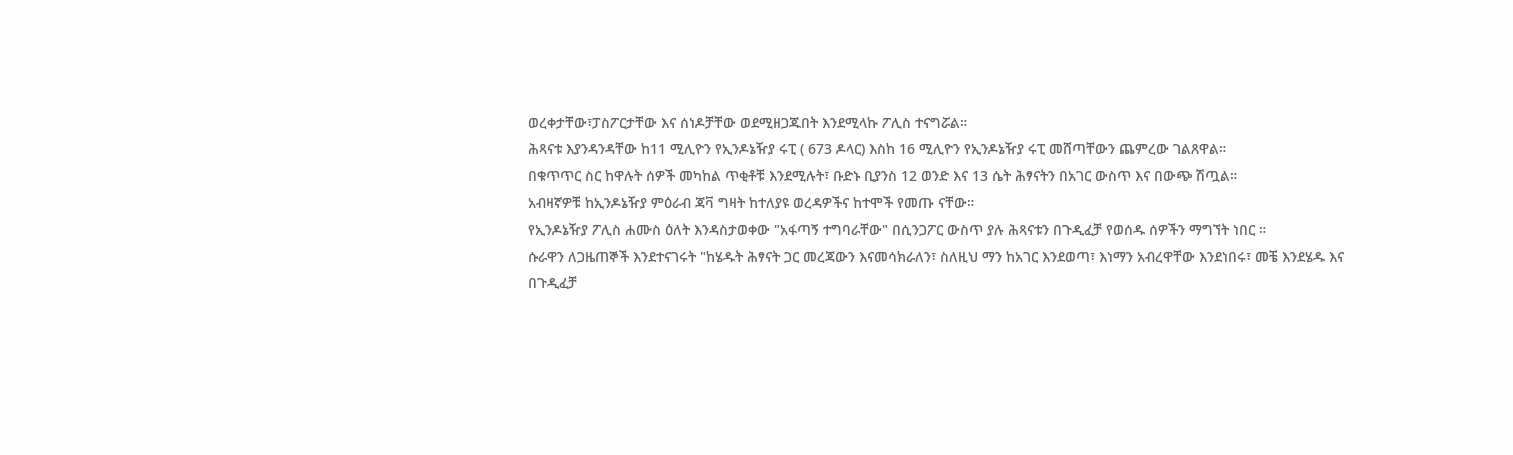ወረቀታቸው፣ፓስፖርታቸው እና ሰነዶቻቸው ወደሚዘጋጁበት እንደሚላኩ ፖሊስ ተናግሯል።
ሕጻናቱ እያንዳንዳቸው ከ11 ሚሊዮን የኢንዶኔዥያ ሩፒ ( 673 ዶላር) እስከ 16 ሚሊዮን የኢንዶኔዥያ ሩፒ መሸጣቸውን ጨምረው ገልጸዋል።
በቁጥጥር ስር ከዋሉት ሰዎች መካከል ጥቂቶቹ እንደሚሉት፣ ቡድኑ ቢያንስ 12 ወንድ እና 13 ሴት ሕፃናትን በአገር ውስጥ እና በውጭ ሽጧል።
አብዛኛዎቹ ከኢንዶኔዥያ ምዕራብ ጃቫ ግዛት ከተለያዩ ወረዳዎችና ከተሞች የመጡ ናቸው።
የኢንዶኔዥያ ፖሊስ ሐሙስ ዕለት እንዳስታወቀው "አፋጣኝ ተግባራቸው" በሲንጋፖር ውስጥ ያሉ ሕጻናቱን በጉዲፈቻ የወሰዱ ሰዎችን ማግኘት ነበር ።
ሱራዋን ለጋዜጠኞች እንደተናገሩት "ከሄዱት ሕፃናት ጋር መረጃውን እናመሳክራለን፣ ስለዚህ ማን ከአገር እንደወጣ፣ እነማን አብረዋቸው እንደነበሩ፣ መቼ እንደሄዱ እና በጉዲፈቻ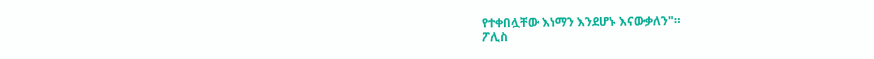የተቀበሏቸው እነማን እንደሆኑ እናውቃለን"።
ፖሊስ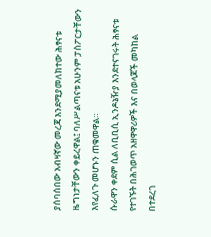ያሰባሰበው አብዛኛው መረጃ እንደሚያመለክተው ሕፃናቱ ዜግነታቸውን ቀይረዋል፤ ባለሥልጣናቱ አሁንም ፓስፖርታቸውን እየፈለጉ መሆኑን ጠቁመዋል።
ሱራዋን ቀደም ሲል ለቢቢሲ ኢንዶኔዥያ እንደተናገሩት ሕፃናቱ የተገኙት በሕገወጥ አዘዋዋሪዎች እና በወላጆች መካከል በተደረገ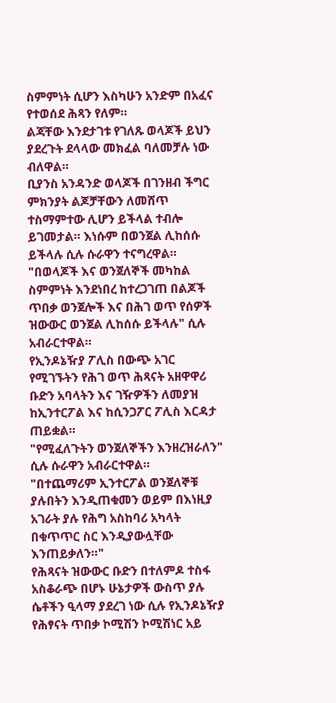ስምምነት ሲሆን እስካሁን አንድም በአፈና የተወሰደ ሕጻን የለም።
ልጃቸው እንደታገቱ የገለጹ ወላጆች ይህን ያደረጉት ደላላው መክፈል ባለመቻሉ ነው ብለዋል።
ቢያንስ አንዳንድ ወላጆች በገንዘብ ችግር ምክንያት ልጆቻቸውን ለመሸጥ ተስማምተው ሊሆን ይችላል ተብሎ ይገመታል። እነሱም በወንጀል ሊከሰሱ ይችላሉ ሲሉ ሱራዋን ተናግረዋል።
"በወላጆች እና ወንጀለኞች መካከል ስምምነት እንደነበረ ከተረጋገጠ በልጆች ጥበቃ ወንጀሎች እና በሕገ ወጥ የሰዎች ዝውውር ወንጀል ሊከሰሱ ይችላሉ" ሲሉ አብራርተዋል።
የኢንዶኔዥያ ፖሊስ በውጭ አገር የሚገኙትን የሕገ ወጥ ሕጻናት አዘዋዋሪ ቡድን አባላትን እና ገዥዎችን ለመያዝ ከኢንተርፖል እና ከሲንጋፖር ፖሊስ እርዳታ ጠይቋል።
"የሚፈለጉትን ወንጀለኞችን እንዘረዝራለን" ሲሉ ሱራዋን አብራርተዋል።
"በተጨማሪም ኢንተርፖል ወንጀለኞቹ ያሉበትን እንዲጠቁመን ወይም በእነዚያ አገራት ያሉ የሕግ አስከባሪ አካላት በቁጥጥር ስር እንዲያውሏቸው እንጠይቃለን።"
የሕጻናት ዝውውር ቡድን በተለምዶ ተስፋ አስቆራጭ በሆኑ ሁኔታዎች ውስጥ ያሉ ሴቶችን ዒላማ ያደረገ ነው ሲሉ የኢንዶኔዥያ የሕፃናት ጥበቃ ኮሚሽን ኮሚሽነር አይ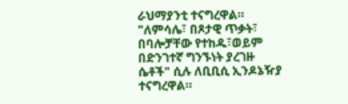ራህማያንቲ ተናግረዋል።
"ለምሳሌ፣ በጾታዊ ጥቃት፣ በባሎቻቸው የተከዱ፣ወይም በድንገተኛ ግንኙነት ያረገዙ ሴቶች" ሲሉ ለቢቢሲ ኢንዶኔዥያ ተናግረዋል።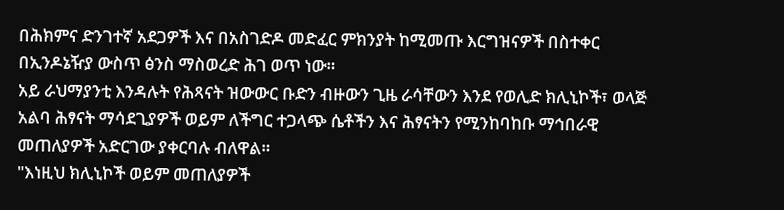በሕክምና ድንገተኛ አደጋዎች እና በአስገድዶ መድፈር ምክንያት ከሚመጡ እርግዝናዎች በስተቀር በኢንዶኔዥያ ውስጥ ፅንስ ማስወረድ ሕገ ወጥ ነው።
አይ ራህማያንቲ እንዳሉት የሕጻናት ዝውውር ቡድን ብዙውን ጊዜ ራሳቸውን እንደ የወሊድ ክሊኒኮች፣ ወላጅ አልባ ሕፃናት ማሳደጊያዎች ወይም ለችግር ተጋላጭ ሴቶችን እና ሕፃናትን የሚንከባከቡ ማኅበራዊ መጠለያዎች አድርገው ያቀርባሉ ብለዋል።
"እነዚህ ክሊኒኮች ወይም መጠለያዎች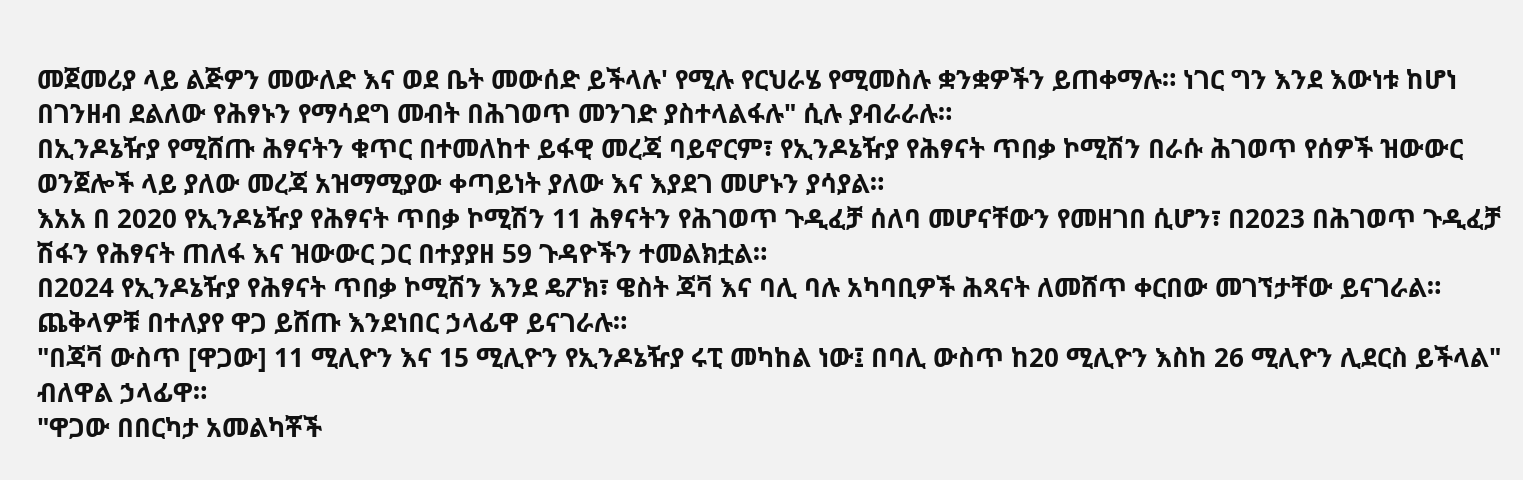መጀመሪያ ላይ ልጅዎን መውለድ እና ወደ ቤት መውሰድ ይችላሉ' የሚሉ የርህራሄ የሚመስሉ ቋንቋዎችን ይጠቀማሉ። ነገር ግን እንደ እውነቱ ከሆነ በገንዘብ ደልለው የሕፃኑን የማሳደግ መብት በሕገወጥ መንገድ ያስተላልፋሉ" ሲሉ ያብራራሉ።
በኢንዶኔዥያ የሚሸጡ ሕፃናትን ቁጥር በተመለከተ ይፋዊ መረጃ ባይኖርም፣ የኢንዶኔዥያ የሕፃናት ጥበቃ ኮሚሽን በራሱ ሕገወጥ የሰዎች ዝውውር ወንጀሎች ላይ ያለው መረጃ አዝማሚያው ቀጣይነት ያለው እና እያደገ መሆኑን ያሳያል።
እአአ በ 2020 የኢንዶኔዥያ የሕፃናት ጥበቃ ኮሚሽን 11 ሕፃናትን የሕገወጥ ጉዲፈቻ ሰለባ መሆናቸውን የመዘገበ ሲሆን፣ በ2023 በሕገወጥ ጉዲፈቻ ሽፋን የሕፃናት ጠለፋ እና ዝውውር ጋር በተያያዘ 59 ጉዳዮችን ተመልክቷል።
በ2024 የኢንዶኔዥያ የሕፃናት ጥበቃ ኮሚሽን እንደ ዴፖክ፣ ዌስት ጃቫ እና ባሊ ባሉ አካባቢዎች ሕጻናት ለመሸጥ ቀርበው መገኘታቸው ይናገራል።
ጨቅላዎቹ በተለያየ ዋጋ ይሸጡ እንደነበር ኃላፊዋ ይናገራሉ።
"በጃቫ ውስጥ [ዋጋው] 11 ሚሊዮን እና 15 ሚሊዮን የኢንዶኔዥያ ሩፒ መካከል ነው፤ በባሊ ውስጥ ከ20 ሚሊዮን እስከ 26 ሚሊዮን ሊደርስ ይችላል" ብለዋል ኃላፊዋ።
"ዋጋው በበርካታ አመልካቾች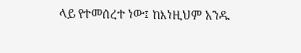ላይ የተመሰረተ ነው፤ ከእነዚህም አንዱ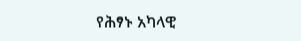የሕፃኑ አካላዊ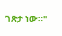ገጽታ ነው።"